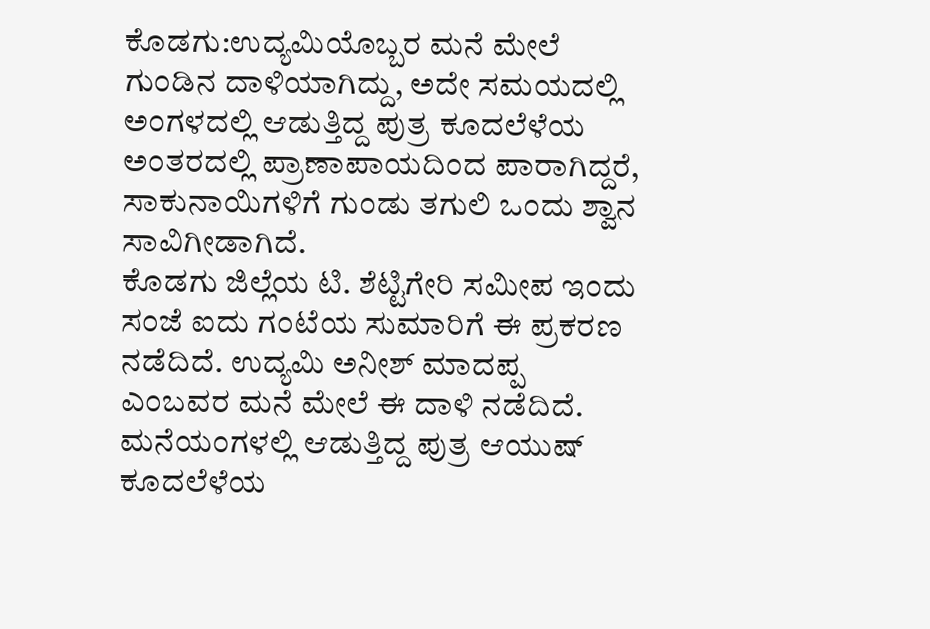ಕೊಡಗು:ಉದ್ಯಮಿಯೊಬ್ಬರ ಮನೆ ಮೇಲೆ ಗುಂಡಿನ ದಾಳಿಯಾಗಿದ್ದು, ಅದೇ ಸಮಯದಲ್ಲಿ ಅಂಗಳದಲ್ಲಿ ಆಡುತ್ತಿದ್ದ ಪುತ್ರ ಕೂದಲೆಳೆಯ ಅಂತರದಲ್ಲಿ ಪ್ರಾಣಾಪಾಯದಿಂದ ಪಾರಾಗಿದ್ದರೆ, ಸಾಕುನಾಯಿಗಳಿಗೆ ಗುಂಡು ತಗುಲಿ ಒಂದು ಶ್ವಾನ ಸಾವಿಗೀಡಾಗಿದೆ.
ಕೊಡಗು ಜಿಲ್ಲೆಯ ಟಿ. ಶೆಟ್ಟಿಗೇರಿ ಸಮೀಪ ಇಂದು ಸಂಜೆ ಐದು ಗಂಟೆಯ ಸುಮಾರಿಗೆ ಈ ಪ್ರಕರಣ ನಡೆದಿದೆ. ಉದ್ಯಮಿ ಅನೀಶ್ ಮಾದಪ್ಪ ಎಂಬವರ ಮನೆ ಮೇಲೆ ಈ ದಾಳಿ ನಡೆದಿದೆ. ಮನೆಯಂಗಳಲ್ಲಿ ಆಡುತ್ತಿದ್ದ ಪುತ್ರ ಆಯುಷ್ ಕೂದಲೆಳೆಯ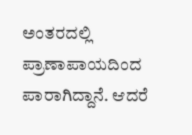ಅಂತರದಲ್ಲಿ ಪ್ರಾಣಾಪಾಯದಿಂದ ಪಾರಾಗಿದ್ದಾನೆ. ಆದರೆ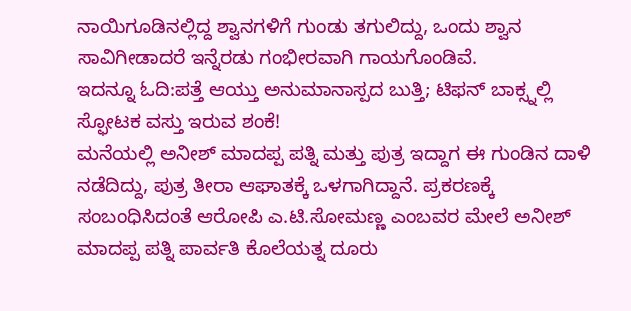ನಾಯಿಗೂಡಿನಲ್ಲಿದ್ದ ಶ್ವಾನಗಳಿಗೆ ಗುಂಡು ತಗುಲಿದ್ದು, ಒಂದು ಶ್ವಾನ ಸಾವಿಗೀಡಾದರೆ ಇನ್ನೆರಡು ಗಂಭೀರವಾಗಿ ಗಾಯಗೊಂಡಿವೆ.
ಇದನ್ನೂ ಓದಿ:ಪತ್ತೆ ಆಯ್ತು ಅನುಮಾನಾಸ್ಪದ ಬುತ್ತಿ; ಟಿಫನ್ ಬಾಕ್ಸ್ನಲ್ಲಿ ಸ್ಫೋಟಕ ವಸ್ತು ಇರುವ ಶಂಕೆ!
ಮನೆಯಲ್ಲಿ ಅನೀಶ್ ಮಾದಪ್ಪ ಪತ್ನಿ ಮತ್ತು ಪುತ್ರ ಇದ್ದಾಗ ಈ ಗುಂಡಿನ‌ ದಾಳಿ ನಡೆದಿದ್ದು, ಪುತ್ರ ತೀರಾ ಆಘಾತಕ್ಕೆ ಒಳಗಾಗಿದ್ದಾನೆ. ಪ್ರಕರಣಕ್ಕೆ ಸಂಬಂಧಿಸಿದಂತೆ ಆರೋಪಿ ಎ.ಟಿ.ಸೋಮಣ್ಣ ಎಂಬವರ ಮೇಲೆ ಅನೀಶ್ ಮಾದಪ್ಪ ಪತ್ನಿ ಪಾರ್ವತಿ ಕೊಲೆಯತ್ನ ದೂರು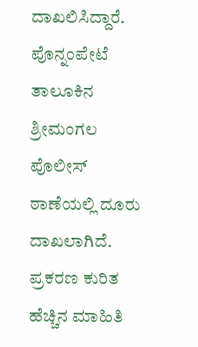ದಾಖಲಿಸಿದ್ದಾರೆ. ಪೊನ್ನಂಪೇಟೆ ತಾಲೂಕಿನ ಶ್ರೀಮಂಗಲ ಪೊಲೀಸ್ ಠಾಣೆಯಲ್ಲಿ ದೂರು ದಾಖಲಾಗಿದೆ. ಪ್ರಕರಣ ಕುರಿತ ಹೆಚ್ಚಿನ ಮಾಹಿತಿ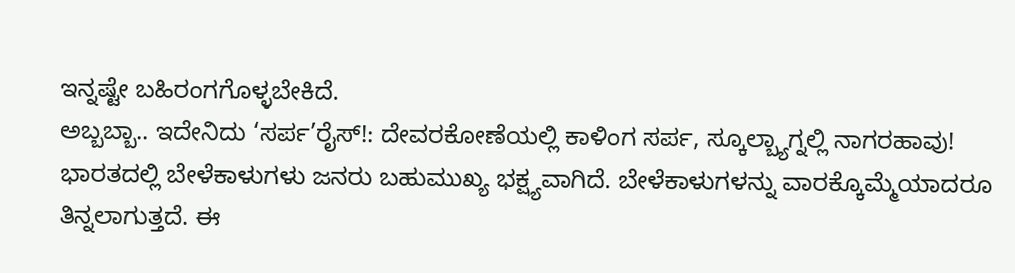ಇನ್ನಷ್ಟೇ ಬಹಿರಂಗಗೊಳ್ಳಬೇಕಿದೆ.
ಅಬ್ಬಬ್ಬಾ.. ಇದೇನಿದು ‘ಸರ್ಪ’ರೈಸ್!: ದೇವರಕೋಣೆಯಲ್ಲಿ ಕಾಳಿಂಗ ಸರ್ಪ, ಸ್ಕೂಲ್ಬ್ಯಾಗ್ನಲ್ಲಿ ನಾಗರಹಾವು!
ಭಾರತದಲ್ಲಿ ಬೇಳೆಕಾಳುಗಳು ಜನರು ಬಹುಮುಖ್ಯ ಭಕ್ಷ್ಯವಾಗಿದೆ. ಬೇಳೆಕಾಳುಗಳನ್ನು ವಾರಕ್ಕೊಮ್ಮೆಯಾದರೂ ತಿನ್ನಲಾಗುತ್ತದೆ. ಈ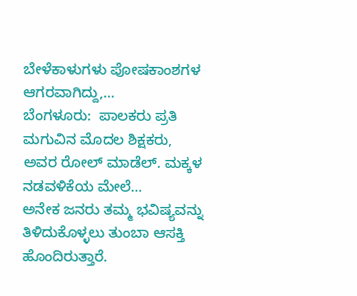ಬೇಳೆಕಾಳುಗಳು ಪೋಷಕಾಂಶಗಳ ಆಗರವಾಗಿದ್ದು,…
ಬೆಂಗಳೂರು:  ಪಾಲಕರು ಪ್ರತಿ ಮಗುವಿನ ಮೊದಲ ಶಿಕ್ಷಕರು, ಅವರ ರೋಲ್ ಮಾಡೆಲ್. ಮಕ್ಕಳ ನಡವಳಿಕೆಯ ಮೇಲೆ…
ಅನೇಕ ಜನರು ತಮ್ಮ ಭವಿಷ್ಯವನ್ನು ತಿಳಿದುಕೊಳ್ಳಲು ತುಂಬಾ ಆಸಕ್ತಿ ಹೊಂದಿರುತ್ತಾರೆ.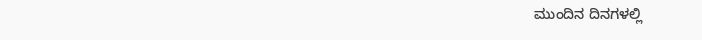ಮುಂದಿನ ದಿನಗಳಲ್ಲಿ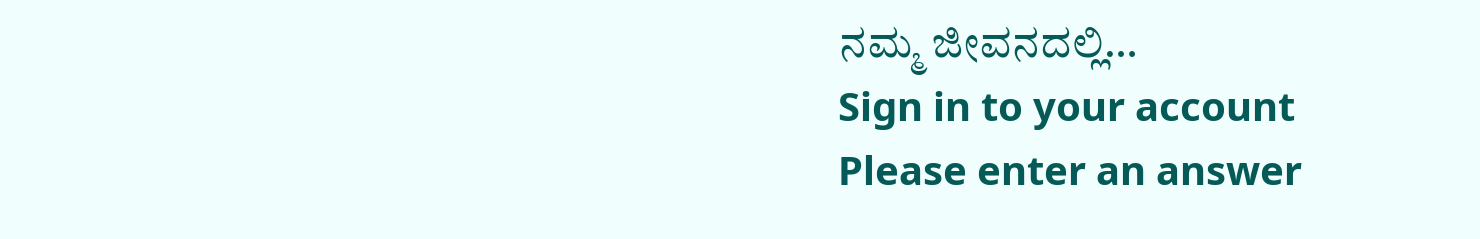ನಮ್ಮ ಜೀವನದಲ್ಲಿ…
Sign in to your account
Please enter an answer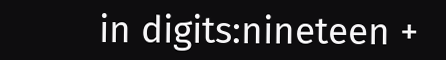in digits:nineteen +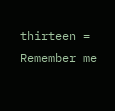thirteen =
Remember me